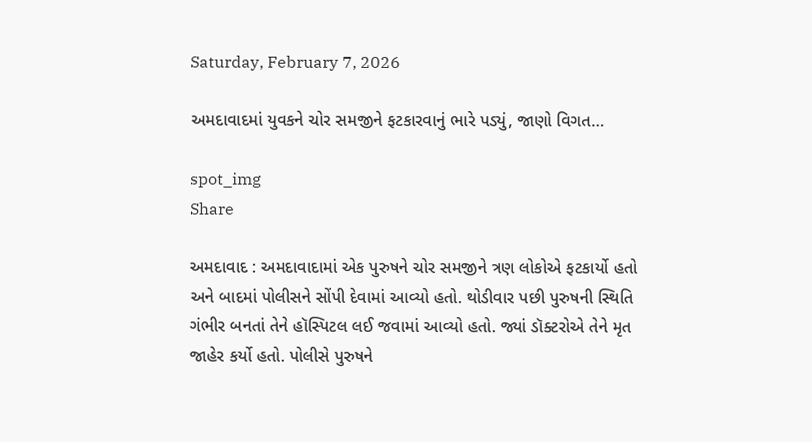Saturday, February 7, 2026

અમદાવાદમાં યુવકને ચોર સમજીને ફટકારવાનું ભારે પડ્યું, જાણો વિગત…

spot_img
Share

અમદાવાદ : અમદાવાદામાં એક પુરુષને ચોર સમજીને ત્રણ લોકોએ ફટકાર્યો હતો અને બાદમાં પોલીસને સોંપી દેવામાં આવ્યો હતો. થોડીવાર પછી પુરુષની સ્થિતિ ગંભીર બનતાં તેને હૉસ્પિટલ લઈ જવામાં આવ્યો હતો. જ્યાં ડૉક્ટરોએ તેને મૃત જાહેર કર્યો હતો. પોલીસે પુરુષને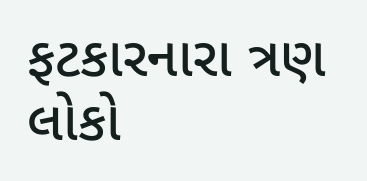ફટકારનારા ત્રણ લોકો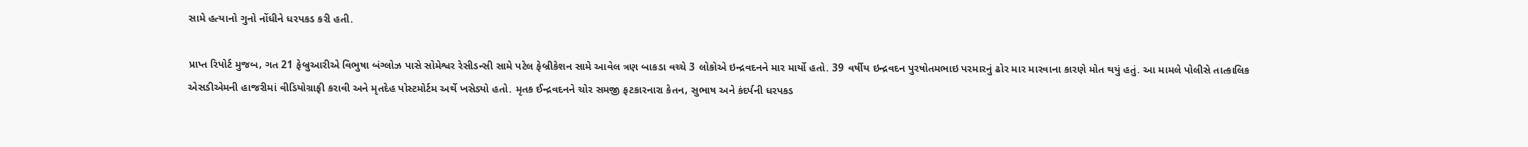સામે હત્યાનો ગુનો નોંધીને ધરપકડ કરી હતી.

પ્રાપ્ત રિપોર્ટ મુજબ, ગત 21 ફેબ્રુઆરીએ વિભુષા બંગ્લોઝ પાસે સોમેશ્વર રેસીડન્સી સામે પટેલ ફેબ્રીકેશન સામે આવેલ ત્રણ બાકડા વચ્ચે 3 લોકોએ ઇન્દ્રવદનને માર માર્યો હતો. 39 વર્ષીય ઇન્દ્રવદન પુરષોતમભાઇ પરમારનું ઢોર માર મારવાના કારણે મોત થયું હતું. આ મામલે પોલીસે તાત્કાલિક એસડીએમની હાજરીમાં વીડિયોગ્રાફી કરાવી અને મૃતદેહ પોસ્ટમોર્ટમ અર્થે ખસેડ્યો હતો. મૃતક ઈન્દ્રવદનને ચોર સમજી ફટકારનારા કેતન, સુભાષ અને કંદર્પની ધરપકડ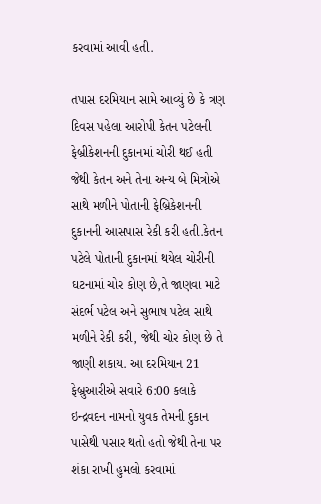કરવામાં આવી હતી.

તપાસ દરમિયાન સામે આવ્યું છે કે ત્રણ દિવસ પહેલા આરોપી કેતન પટેલની ફેબ્રીકેશનની દુકાનમાં ચોરી થઈ હતી જેથી કેતન અને તેના અન્ય બે મિત્રોએ સાથે મળીને પોતાની ફેબ્રિકેશનની દુકાનની આસપાસ રેકી કરી હતી.કેતન પટેલે પોતાની દુકાનમાં થયેલ ચોરીની ઘટનામાં ચોર કોણ છે,તે જાણવા માટે સંદર્ભ પટેલ અને સુભાષ પટેલ સાથે મળીને રેકી કરી, જેથી ચોર કોણ છે તે જાણી શકાય. આ દરમિયાન 21 ફેબ્રુઆરીએ સવારે 6:00 કલાકે ઇન્દ્રવદન નામનો યુવક તેમની દુકાન પાસેથી પસાર થતો હતો જેથી તેના પર શંકા રાખી હુમલો કરવામાં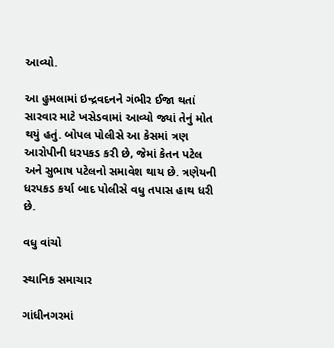આવ્યો.

આ હુમલામાં ઇન્દ્રવદનને ગંભીર ઈજા થતાં સારવાર માટે ખસેડવામાં આવ્યો જ્યાં તેનું મોત થયું હતું. બોપલ પોલીસે આ કેસમાં ત્રણ આરોપીની ધરપકડ કરી છે, જેમાં કેતન પટેલ અને સુભાષ પટેલનો સમાવેશ થાય છે. ત્રણેયની ધરપકડ કર્યા બાદ પોલીસે વધુ તપાસ હાથ ધરી છે.

વધુ વાંચો

સ્થાનિક સમાચાર

ગાંધીનગરમાં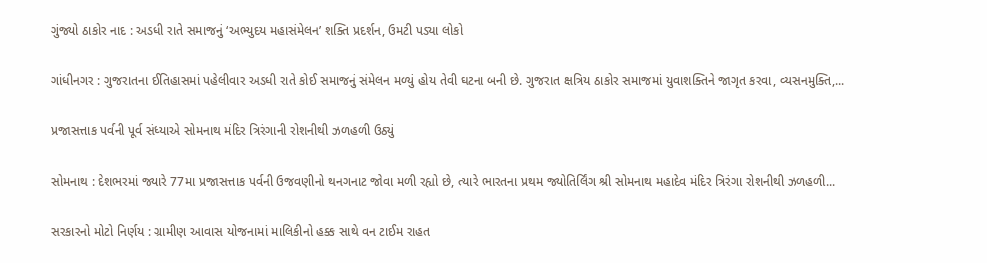ગુંજ્યો ઠાકોર નાદ : અડધી રાતે સમાજનું ‘અભ્યુદય મહાસંમેલન’ શક્તિ પ્રદર્શન, ઉમટી પડ્યા લોકો

ગાંધીનગર : ગુજરાતના ઈતિહાસમાં પહેલીવાર અડધી રાતે કોઈ સમાજનું સંમેલન મળ્યું હોય તેવી ઘટના બની છે. ગુજરાત ક્ષત્રિય ઠાકોર સમાજમાં યુવાશક્તિને જાગૃત કરવા, વ્યસનમુક્તિ,...

પ્રજાસત્તાક પર્વની પૂર્વ સંધ્યાએ સોમનાથ મંદિર ત્રિરંગાની રોશનીથી ઝળહળી ઉઠ્યું

સોમનાથ : દેશભરમાં જ્યારે 77મા પ્રજાસત્તાક પર્વની ઉજવણીનો થનગનાટ જોવા મળી રહ્યો છે, ત્યારે ભારતના પ્રથમ જ્યોતિર્લિંગ શ્રી સોમનાથ મહાદેવ મંદિર ત્રિરંગા રોશનીથી ઝળહળી...

સરકારનો મોટો નિર્ણય : ગ્રામીણ આવાસ યોજનામાં માલિકીનો હક્ક સાથે વન ટાઈમ રાહત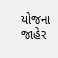યોજના જાહેર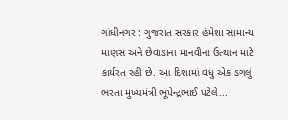ગાંધીનગર : ગુજરાત સરકાર હંમેશા સામાન્ય માણસ અને છેવાડાના માનવીના ઉત્થાન માટે કાર્યરત રહી છે. આ દિશામાં વધુ એક ડગલું ભરતા મુખ્યમંત્રી ભૂપેન્દ્રભાઈ પટેલે...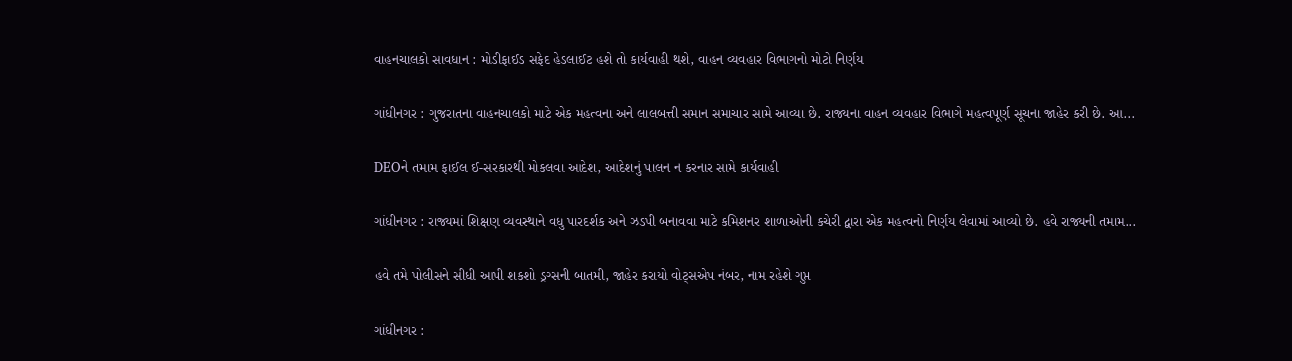વાહનચાલકો સાવધાન : મોડીફાઈડ સફેદ હેડલાઈટ હશે તો કાર્યવાહી થશે, વાહન વ્યવહાર વિભાગનો મોટો નિર્ણય

ગાંધીનગર : ગુજરાતના વાહનચાલકો માટે એક મહત્વના અને લાલબત્તી સમાન સમાચાર સામે આવ્યા છે. રાજ્યના વાહન વ્યવહાર વિભાગે મહત્વપૂર્ણ સૂચના જાહેર કરી છે. આ...

DEOને તમામ ફાઈલ ઈ-સરકારથી મોકલવા આદેશ, આદેશનું પાલન ન કરનાર સામે કાર્યવાહી

ગાંધીનગર : રાજ્યમાં શિક્ષણ વ્યવસ્થાને વધુ પારદર્શક અને ઝડપી બનાવવા માટે કમિશનર શાળાઓની કચેરી દ્વારા એક મહત્વનો નિર્ણય લેવામાં આવ્યો છે. હવે રાજ્યની તમામ...

હવે તમે પોલીસને સીધી આપી શકશો ડ્રગ્સની બાતમી, જાહેર કરાયો વોટ્સએપ નંબર, નામ રહેશે ગુપ્ત

ગાંધીનગર :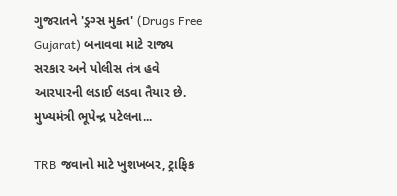ગુજરાતને 'ડ્રગ્સ મુક્ત' (Drugs Free Gujarat) બનાવવા માટે રાજ્ય સરકાર અને પોલીસ તંત્ર હવે આરપારની લડાઈ લડવા તૈયાર છે. મુખ્યમંત્રી ભૂપેન્દ્ર પટેલના...

TRB જવાનો માટે ખુશખબર, ટ્રાફિક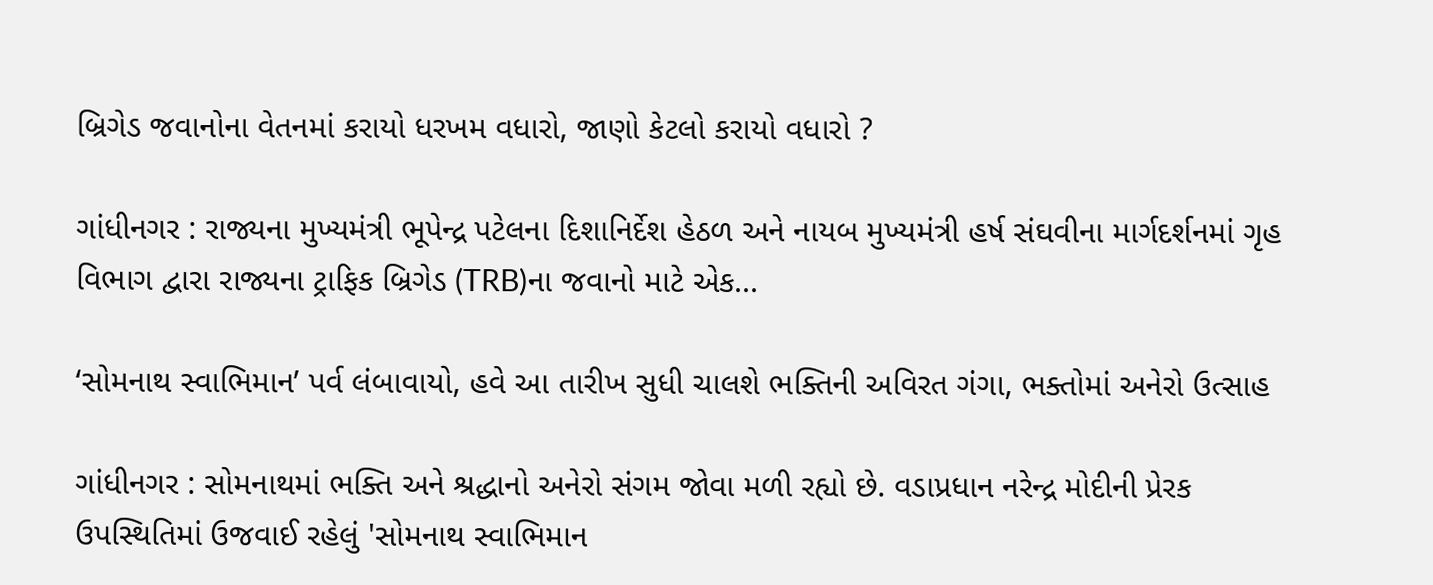બ્રિગેડ જવાનોના વેતનમાં કરાયો ધરખમ વધારો, જાણો કેટલો કરાયો વધારો ?

ગાંધીનગર : રાજ્યના મુખ્યમંત્રી ભૂપેન્દ્ર પટેલના દિશાનિર્દેશ હેઠળ અને નાયબ મુખ્યમંત્રી હર્ષ સંઘવીના માર્ગદર્શનમાં ગૃહ વિભાગ દ્વારા રાજ્યના ટ્રાફિક બ્રિગેડ (TRB)ના જવાનો માટે એક...

‘સોમનાથ સ્વાભિમાન’ પર્વ લંબાવાયો, હવે આ તારીખ સુધી ચાલશે ભક્તિની અવિરત ગંગા, ભક્તોમાં અનેરો ઉત્સાહ

ગાંધીનગર : સોમનાથમાં ભક્તિ અને શ્રદ્ધાનો અનેરો સંગમ જોવા મળી રહ્યો છે. વડાપ્રધાન નરેન્દ્ર મોદીની પ્રેરક ઉપસ્થિતિમાં ઉજવાઈ રહેલું 'સોમનાથ સ્વાભિમાન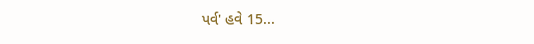પર્વ' હવે 15...